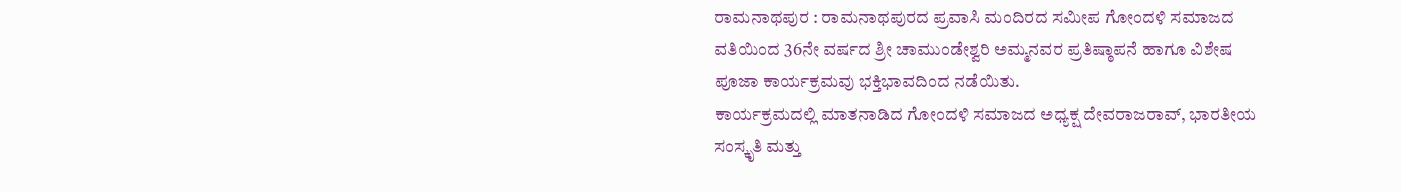ರಾಮನಾಥಪುರ : ರಾಮನಾಥಪುರದ ಪ್ರವಾಸಿ ಮಂದಿರದ ಸಮೀಪ ಗೋಂದಳಿ ಸಮಾಜದ ವತಿಯಿಂದ 36ನೇ ವರ್ಷದ ಶ್ರೀ ಚಾಮುಂಡೇಶ್ವರಿ ಅಮ್ಮನವರ ಪ್ರತಿಷ್ಠಾಪನೆ ಹಾಗೂ ವಿಶೇಷ ಪೂಜಾ ಕಾರ್ಯಕ್ರಮವು ಭಕ್ತಿಭಾವದಿಂದ ನಡೆಯಿತು.
ಕಾರ್ಯಕ್ರಮದಲ್ಲಿ ಮಾತನಾಡಿದ ಗೋಂದಳಿ ಸಮಾಜದ ಅಧ್ಯಕ್ಷ ದೇವರಾಜರಾವ್, ಭಾರತೀಯ ಸಂಸ್ಕೃತಿ ಮತ್ತು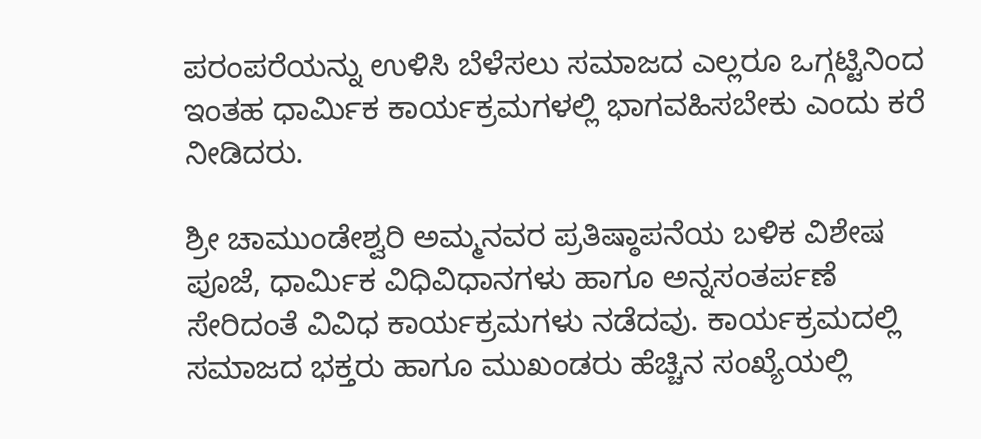ಪರಂಪರೆಯನ್ನು ಉಳಿಸಿ ಬೆಳೆಸಲು ಸಮಾಜದ ಎಲ್ಲರೂ ಒಗ್ಗಟ್ಟಿನಿಂದ ಇಂತಹ ಧಾರ್ಮಿಕ ಕಾರ್ಯಕ್ರಮಗಳಲ್ಲಿ ಭಾಗವಹಿಸಬೇಕು ಎಂದು ಕರೆ ನೀಡಿದರು.

ಶ್ರೀ ಚಾಮುಂಡೇಶ್ವರಿ ಅಮ್ಮನವರ ಪ್ರತಿಷ್ಠಾಪನೆಯ ಬಳಿಕ ವಿಶೇಷ ಪೂಜೆ, ಧಾರ್ಮಿಕ ವಿಧಿವಿಧಾನಗಳು ಹಾಗೂ ಅನ್ನಸಂತರ್ಪಣೆ ಸೇರಿದಂತೆ ವಿವಿಧ ಕಾರ್ಯಕ್ರಮಗಳು ನಡೆದವು. ಕಾರ್ಯಕ್ರಮದಲ್ಲಿ ಸಮಾಜದ ಭಕ್ತರು ಹಾಗೂ ಮುಖಂಡರು ಹೆಚ್ಚಿನ ಸಂಖ್ಯೆಯಲ್ಲಿ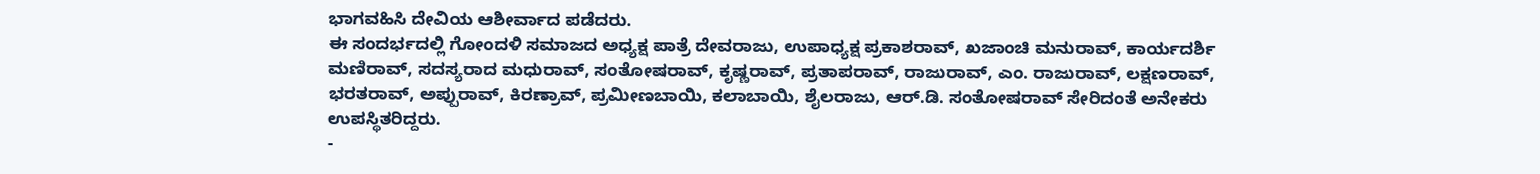ಭಾಗವಹಿಸಿ ದೇವಿಯ ಆಶೀರ್ವಾದ ಪಡೆದರು.
ಈ ಸಂದರ್ಭದಲ್ಲಿ ಗೋಂದಳಿ ಸಮಾಜದ ಅಧ್ಯಕ್ಷ ಪಾತ್ರೆ ದೇವರಾಜು, ಉಪಾಧ್ಯಕ್ಷ ಪ್ರಕಾಶರಾವ್, ಖಜಾಂಚಿ ಮನುರಾವ್, ಕಾರ್ಯದರ್ಶಿ ಮಣಿರಾವ್, ಸದಸ್ಯರಾದ ಮಧುರಾವ್, ಸಂತೋಷರಾವ್, ಕೃಷ್ಣರಾವ್, ಪ್ರತಾಪರಾವ್, ರಾಜುರಾವ್, ಎಂ. ರಾಜುರಾವ್, ಲಕ್ಷಣರಾವ್, ಭರತರಾವ್, ಅಪ್ಪುರಾವ್, ಕಿರಣ್ರಾವ್, ಪ್ರಮೀಣಬಾಯಿ, ಕಲಾಬಾಯಿ, ಶೈಲರಾಜು, ಆರ್.ಡಿ. ಸಂತೋಷರಾವ್ ಸೇರಿದಂತೆ ಅನೇಕರು ಉಪಸ್ಥಿತರಿದ್ದರು.
-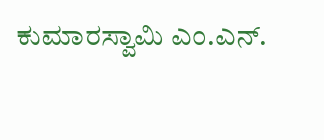ಕುಮಾರಸ್ವಾಮಿ ಎಂ.ಎನ್.